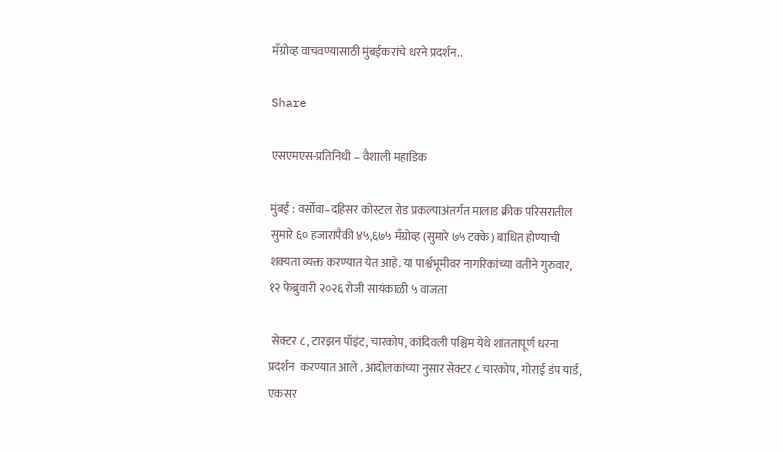मॅंग्रोव्ह वाचवण्यासाठी मुंबईकरांचे धरने प्रदर्शन..

Share

एसएमएस-प्रतिनिधी – वैशाली महाडिक

मुंबई : वर्सोवा–दहिसर कोस्टल रोड प्रकल्पाअंतर्गत मालाड क्रीक परिसरातील सुमारे ६० हजारांपैकी ४५,६७५ मॅंग्रोव्ह (सुमारे ७५ टक्के) बाधित होण्याची शक्यता व्यक्त करण्यात येत आहे. या पार्श्वभूमीवर नागरिकांच्या वतीने गुरुवार, १२ फेब्रुवारी २०२६ रोजी सायंकाळी ५ वाजता

 सेक्टर ८, टारझन पॉइंट, चारकोप, कांदिवली पश्चिम येथे शांततापूर्ण धरना प्रदर्शन  करण्यात आले . आंदोलकांच्या नुसार सेक्टर ८ चारकोप, गोराई डंप यार्ड, एकसर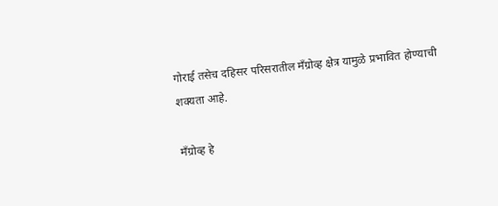गोराई तसेच दहिसर परिसरातील मॅंग्रोव्ह क्षेत्र यामुळे प्रभावित होण्याची शक्यता आहे.

मॅंग्रोव्ह हे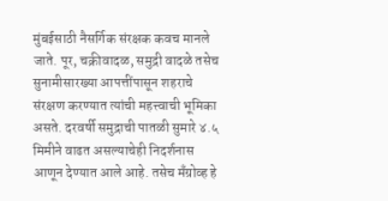मुंबईसाठी नैसर्गिक संरक्षक कवच मानले जाते. पूर, चक्रीवादळ, समुद्री वादळे तसेच सुनामीसारख्या आपत्तींपासून शहराचे संरक्षण करण्यात त्यांची महत्त्वाची भूमिका असते. दरवर्षी समुद्राची पातळी सुमारे ४.५ मिमीने वाढत असल्याचेही निदर्शनास आणून देण्यात आले आहे. तसेच मॅंग्रोव्ह हे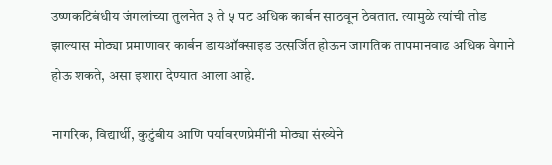उष्णकटिबंधीय जंगलांच्या तुलनेत ३ ते ५ पट अधिक कार्बन साठवून ठेवतात. त्यामुळे त्यांची तोड झाल्यास मोठ्या प्रमाणावर कार्बन डायऑक्साइड उत्सर्जित होऊन जागतिक तापमानवाढ अधिक वेगाने होऊ शकते, असा इशारा देण्यात आला आहे.

नागरिक, विद्यार्थी, कुटुंबीय आणि पर्यावरणप्रेमींनी मोठ्या संख्येने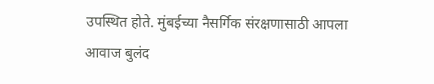उपस्थित होते. मुंबईच्या नैसर्गिक संरक्षणासाठी आपला आवाज बुलंद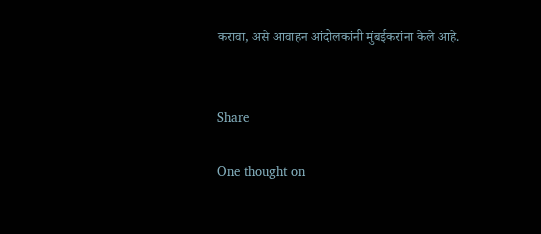करावा, असे आवाहन आंदोलकांनी मुंबईकरांना केले आहे.


Share

One thought on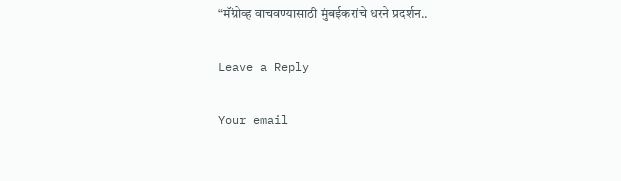“मॅंग्रोव्ह वाचवण्यासाठी मुंबईकरांचे धरने प्रदर्शन..

Leave a Reply

Your email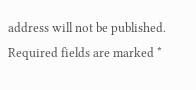address will not be published. Required fields are marked *